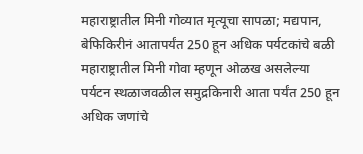महाराष्ट्रातील मिनी गोव्यात मृत्यूचा सापळा; मद्यपान, बेफिकिरीनं आतापर्यंत 250 हून अधिक पर्यटकांचे बळी
महाराष्ट्रातील मिनी गोवा म्हणून ओळख असलेल्या पर्यटन स्थळाजवळील समुद्रकिनारी आता पर्यंत 250 हून अधिक जणांचे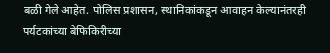बळी गेले आहेत. पोलिस प्रशासन, स्थानिकांकडून आवाहन केल्यानंतरही पर्यटकांच्या बेफिकिरीच्या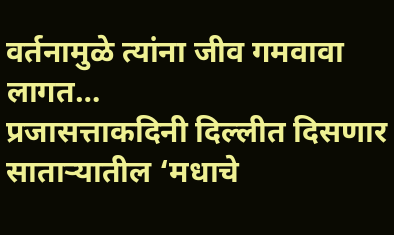वर्तनामुळे त्यांना जीव गमवावा लागत…
प्रजासत्ताकदिनी दिल्लीत दिसणार साताऱ्यातील ‘मधाचे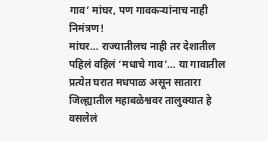गाव’ मांघर, पण गावकऱ्यांनाच नाही निमंत्रण!
मांघर… राज्यातीलच नाही तर देशातील पहिलं वहिलं ‘मधाचे गाव’… या गावातील प्रत्येत घरात मधपाळ असून सातारा जिल्ह्यातील महाबळेश्ववर तालुक्यात हे वसलेलं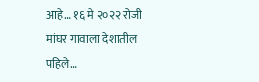आहे… १६ मे २०२२ रोजी मांघर गावाला देशातील पहिले…